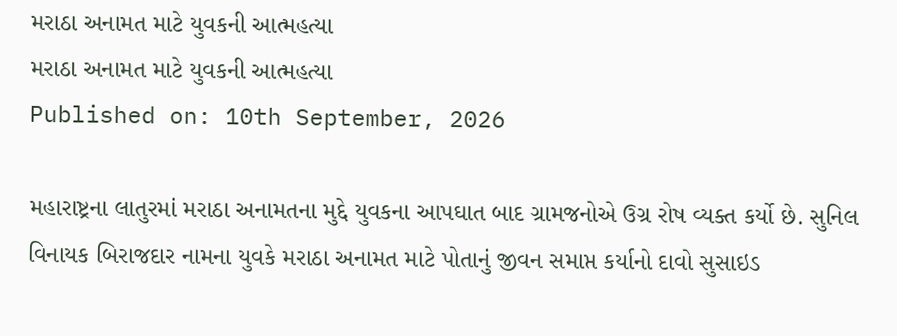મરાઠા અનામત માટે યુવકની આત્મહત્યા
મરાઠા અનામત માટે યુવકની આત્મહત્યા
Published on: 10th September, 2026

મહારાષ્ટ્રના લાતુરમાં મરાઠા અનામતના મુદ્દે યુવકના આપઘાત બાદ ગ્રામજનોએ ઉગ્ર રોષ વ્યક્ત કર્યો છે. સુનિલ વિનાયક બિરાજદાર નામના યુવકે મરાઠા અનામત માટે પોતાનું જીવન સમાપ્ત કર્યાનો દાવો સુસાઇડ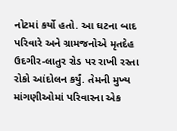નોટમાં કર્યો હતો. આ ઘટના બાદ પરિવારે અને ગ્રામજનોએ મૃતદેહ ઉદગીર-લાતુર રોડ પર રાખી રસ્તા રોકો આંદોલન કર્યું. તેમની મુખ્ય માંગણીઓમાં પરિવારના એક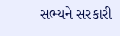સભ્યને સરકારી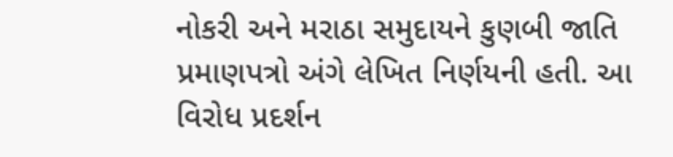નોકરી અને મરાઠા સમુદાયને કુણબી જાતિ પ્રમાણપત્રો અંગે લેખિત નિર્ણયની હતી. આ વિરોધ પ્રદર્શન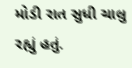મોડી રાત સુધી ચાલુ રહ્યું હતું.